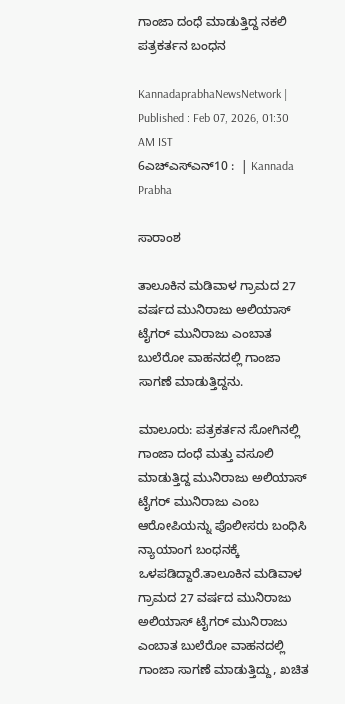ಗಾಂಜಾ ದಂಧೆ ಮಾಡುತ್ತಿದ್ದ ನಕಲಿ ಪತ್ರಕರ್ತನ ಬಂಧನ

KannadaprabhaNewsNetwork |
Published : Feb 07, 2026, 01:30 AM IST
6ಎಚ್ಎಸ್ಎನ್10 :  | Kannada Prabha

ಸಾರಾಂಶ

ತಾಲೂಕಿನ ಮಡಿವಾಳ ಗ್ರಾಮದ 27 ವರ್ಷದ ಮುನಿರಾಜು ಅಲಿಯಾಸ್‌ ಟೈಗರ್ ಮುನಿರಾಜು ಎಂಬಾತ ಬುಲೆರೋ ವಾಹನದಲ್ಲಿ ಗಾಂಜಾ ಸಾಗಣೆ ಮಾಡುತ್ತಿದ್ದನು.

ಮಾಲೂರು: ಪತ್ರಕರ್ತನ ಸೋಗಿನಲ್ಲಿ ಗಾಂಜಾ ದಂಧೆ ಮತ್ತು ವಸೂಲಿ ಮಾಡುತ್ತಿದ್ದ ಮುನಿರಾಜು ಅಲಿಯಾಸ್‌ ಟೈಗರ್ ಮುನಿರಾಜು ಎಂಬ ಆರೋಪಿಯನ್ನು ಪೊಲೀಸರು ಬಂಧಿಸಿ ನ್ಯಾಯಾಂಗ ಬಂಧನಕ್ಕೆ ಒಳಪಡಿದ್ದಾರೆ.ತಾಲೂಕಿನ ಮಡಿವಾಳ ಗ್ರಾಮದ 27 ವರ್ಷದ ಮುನಿರಾಜು ಅಲಿಯಾಸ್‌ ಟೈಗರ್ ಮುನಿರಾಜು ಎಂಬಾತ ಬುಲೆರೋ ವಾಹನದಲ್ಲಿ ಗಾಂಜಾ ಸಾಗಣೆ ಮಾಡುತ್ತಿದ್ದು, ಖಚಿತ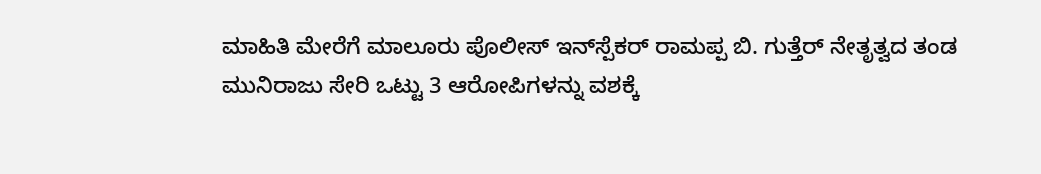ಮಾಹಿತಿ ಮೇರೆಗೆ ಮಾಲೂರು ಪೊಲೀಸ್ ಇನ್‌ಸ್ಪೆಕರ್ ರಾಮಪ್ಪ ಬಿ. ಗುತ್ತೆರ್ ನೇತೃತ್ವದ ತಂಡ ಮುನಿರಾಜು ಸೇರಿ ಒಟ್ಟು 3 ಆರೋಪಿಗಳನ್ನು ವಶಕ್ಕೆ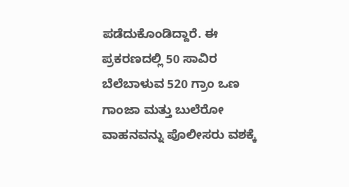ಪಡೆದುಕೊಂಡಿದ್ದಾರೆ. ಈ ಪ್ರಕರಣದಲ್ಲಿ 50 ಸಾವಿರ ಬೆಲೆಬಾಳುವ 520 ಗ್ರಾಂ ಒಣ ಗಾಂಜಾ ಮತ್ತು ಬುಲೆರೋ ವಾಹನವನ್ನು ಪೊಲೀಸರು ವಶಕ್ಕೆ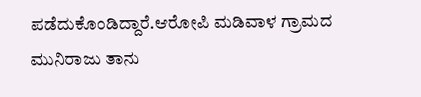ಪಡೆದುಕೊಂಡಿದ್ದಾರೆ.ಆರೋಪಿ ಮಡಿವಾಳ ಗ್ರಾಮದ ಮುನಿರಾಜು ತಾನು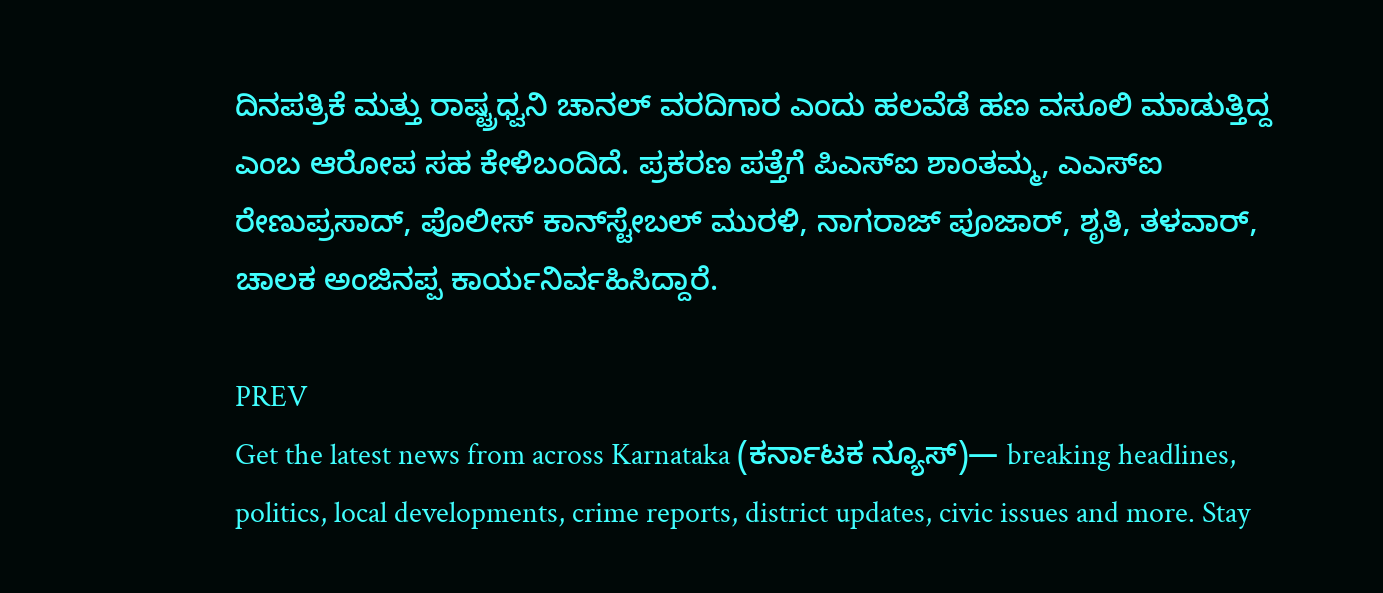ದಿನಪತ್ರಿಕೆ ಮತ್ತು ರಾಷ್ಟ್ರಧ್ವನಿ ಚಾನಲ್ ವರದಿಗಾರ ಎಂದು ಹಲವೆಡೆ ಹಣ ವಸೂಲಿ ಮಾಡುತ್ತಿದ್ದ ಎಂಬ ಆರೋಪ ಸಹ ಕೇಳಿಬಂದಿದೆ. ಪ್ರಕರಣ ಪತ್ತೆಗೆ ಪಿಎಸ್‌ಐ ಶಾಂತಮ್ಮ, ಎಎಸ್‌ಐ ರೇಣುಪ್ರಸಾದ್, ಪೊಲೀಸ್ ಕಾನ್‌ಸ್ಟೇಬಲ್ ಮುರಳಿ, ನಾಗರಾಜ್ ಪೂಜಾರ್, ಶೃತಿ, ತಳವಾರ್, ಚಾಲಕ ಅಂಜಿನಪ್ಪ ಕಾರ್ಯನಿರ್ವಹಿಸಿದ್ದಾರೆ.

PREV
Get the latest news from across Karnataka (ಕರ್ನಾಟಕ ನ್ಯೂಸ್)— breaking headlines, politics, local developments, crime reports, district updates, civic issues and more. Stay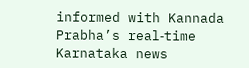informed with Kannada Prabha’s real‑time Karnataka news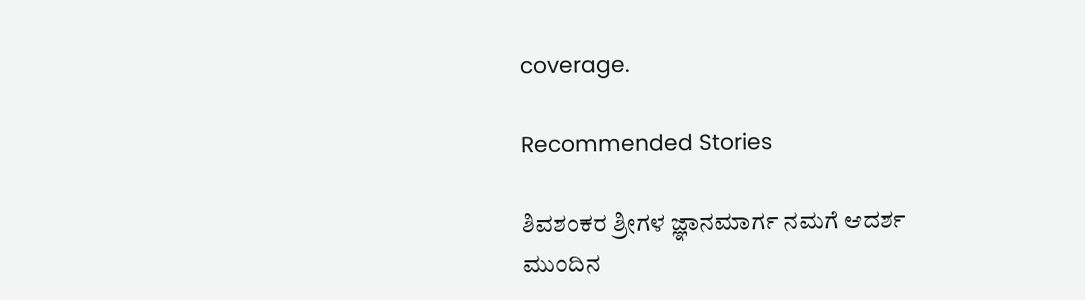coverage.

Recommended Stories

ಶಿವಶಂಕರ ಶ್ರೀಗಳ ಜ್ಞಾನಮಾರ್ಗ ನಮಗೆ ಆದರ್ಶ
ಮುಂದಿನ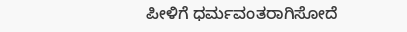ಪೀಳಿಗೆ ಧರ್ಮವಂತರಾಗಿಸೋದೆ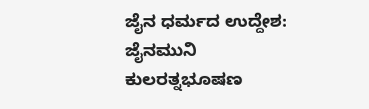ಜೈನ ಧರ್ಮದ ಉದ್ದೇಶ: ಜೈನಮುನಿ ಕುಲರತ್ನಭೂಷಣ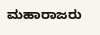ಮಹಾರಾಜರು